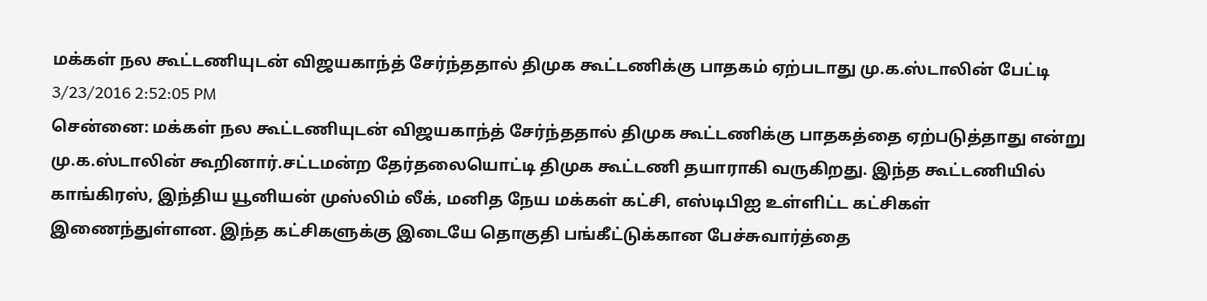மக்கள் நல கூட்டணியுடன் விஜயகாந்த் சேர்ந்ததால் திமுக கூட்டணிக்கு பாதகம் ஏற்படாது மு.க.ஸ்டாலின் பேட்டி
3/23/2016 2:52:05 PM
சென்னை: மக்கள் நல கூட்டணியுடன் விஜயகாந்த் சேர்ந்ததால் திமுக கூட்டணிக்கு பாதகத்தை ஏற்படுத்தாது என்று மு.க.ஸ்டாலின் கூறினார்.சட்டமன்ற தேர்தலையொட்டி திமுக கூட்டணி தயாராகி வருகிறது. இந்த கூட்டணியில் காங்கிரஸ், இந்திய யூனியன் முஸ்லிம் லீக், மனித நேய மக்கள் கட்சி, எஸ்டிபிஐ உள்ளிட்ட கட்சிகள் இணைந்துள்ளன. இந்த கட்சிகளுக்கு இடையே தொகுதி பங்கீட்டுக்கான பேச்சுவார்த்தை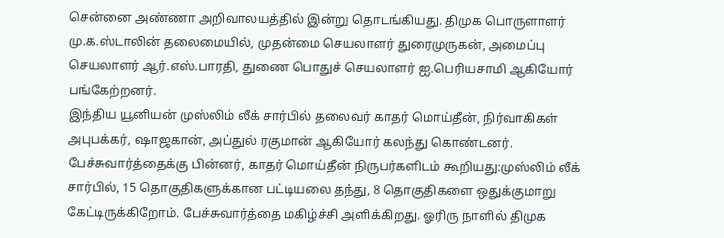சென்னை அண்ணா அறிவாலயத்தில் இன்று தொடங்கியது. திமுக பொருளாளர் மு.க.ஸ்டாலின் தலைமையில், முதன்மை செயலாளர் துரைமுருகன், அமைப்பு செயலாளர் ஆர்.எஸ்.பாரதி, துணை பொதுச் செயலாளர் ஐ.பெரியசாமி ஆகியோர் பங்கேற்றனர்.
இந்திய யூனியன் முஸ்லிம் லீக் சார்பில் தலைவர் காதர் மொய்தீன், நிர்வாகிகள் அபுபக்கர், ஷாஜகான், அப்துல் ரகுமான் ஆகியோர் கலந்து கொண்டனர். பேச்சுவார்த்தைக்கு பின்னர், காதர் மொய்தீன் நிருபர்களிடம் கூறியது:முஸ்லிம் லீக் சார்பில், 15 தொகுதிகளுக்கான பட்டியலை தந்து, 8 தொகுதிகளை ஒதுக்குமாறு கேட்டிருக்கிறோம். பேச்சுவார்த்தை மகிழ்ச்சி அளிக்கிறது. ஓரிரு நாளில் திமுக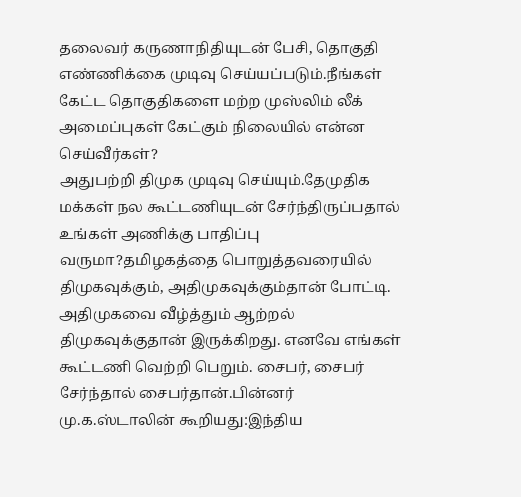தலைவர் கருணாநிதியுடன் பேசி, தொகுதி எண்ணிக்கை முடிவு செய்யப்படும்.நீங்கள் கேட்ட தொகுதிகளை மற்ற முஸ்லிம் லீக் அமைப்புகள் கேட்கும் நிலையில் என்ன செய்வீர்கள்?
அதுபற்றி திமுக முடிவு செய்யும்.தேமுதிக மக்கள் நல கூட்டணியுடன் சேர்ந்திருப்பதால் உங்கள் அணிக்கு பாதிப்பு வருமா?தமிழகத்தை பொறுத்தவரையில் திமுகவுக்கும், அதிமுகவுக்கும்தான் போட்டி. அதிமுகவை வீழ்த்தும் ஆற்றல் திமுகவுக்குதான் இருக்கிறது. எனவே எங்கள் கூட்டணி வெற்றி பெறும். சைபர், சைபர் சேர்ந்தால் சைபர்தான்.பின்னர் மு.க.ஸ்டாலின் கூறியது:இந்திய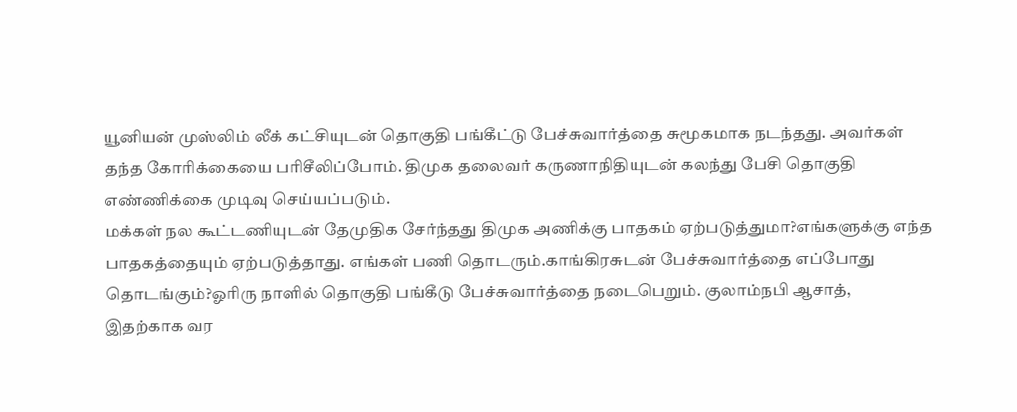யூனியன் முஸ்லிம் லீக் கட்சியுடன் தொகுதி பங்கீட்டு பேச்சுவார்த்தை சுமூகமாக நடந்தது. அவர்கள் தந்த கோரிக்கையை பரிசீலிப்போம். திமுக தலைவர் கருணாநிதியுடன் கலந்து பேசி தொகுதி எண்ணிக்கை முடிவு செய்யப்படும்.
மக்கள் நல கூட்டணியுடன் தேமுதிக சேர்ந்தது திமுக அணிக்கு பாதகம் ஏற்படுத்துமா?எங்களுக்கு எந்த பாதகத்தையும் ஏற்படுத்தாது. எங்கள் பணி தொடரும்.காங்கிரசுடன் பேச்சுவார்த்தை எப்போது தொடங்கும்?ஓரிரு நாளில் தொகுதி பங்கீடு பேச்சுவார்த்தை நடைபெறும். குலாம்நபி ஆசாத், இதற்காக வர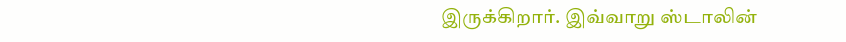இருக்கிறார். இவ்வாறு ஸ்டாலின்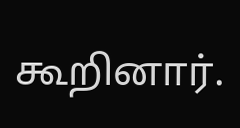கூறினார்.